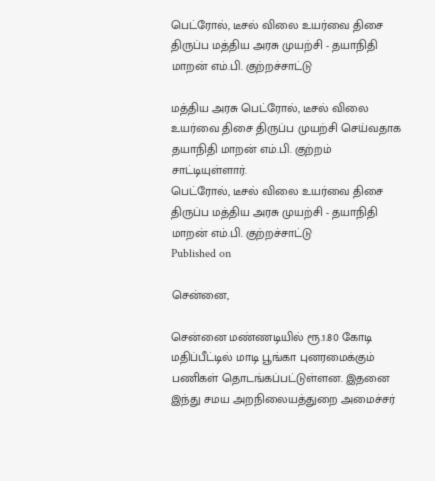பெட்ரோல், டீசல் விலை உயர்வை திசை திருப்ப மத்திய அரசு முயற்சி - தயாநிதி மாறன் எம்.பி. குற்றச்சாட்டு

மத்திய அரசு பெட்ரோல், டீசல் விலை உயர்வை திசை திருப்ப முயற்சி செய்வதாக தயாநிதி மாறன் எம்.பி. குற்றம் சாட்டியுள்ளார்.
பெட்ரோல், டீசல் விலை உயர்வை திசை திருப்ப மத்திய அரசு முயற்சி - தயாநிதி மாறன் எம்.பி. குற்றச்சாட்டு
Published on

சென்னை,

சென்னை மண்ணடியில் ரூ.1.80 கோடி மதிப்பீட்டில் மாடி பூங்கா புனரமைக்கும் பணிகள் தொடங்கப்பட்டுள்ளன. இதனை இந்து சமய அறநிலையத்துறை அமைச்சர்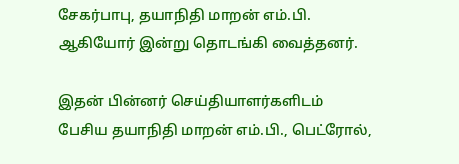சேகர்பாபு, தயாநிதி மாறன் எம்.பி. ஆகியோர் இன்று தொடங்கி வைத்தனர்.

இதன் பின்னர் செய்தியாளர்களிடம் பேசிய தயாநிதி மாறன் எம்.பி., பெட்ரோல்,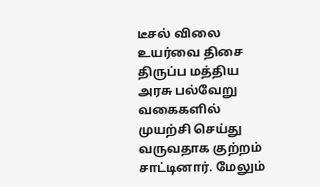டீசல் விலை உயர்வை திசை திருப்ப மத்திய அரசு பல்வேறு வகைகளில் முயற்சி செய்து வருவதாக குற்றம் சாட்டினார். மேலும்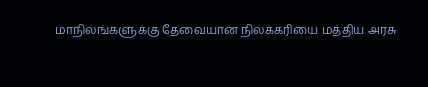மாநிலங்களுக்கு தேவையான நிலக்கரியை மத்திய அரசு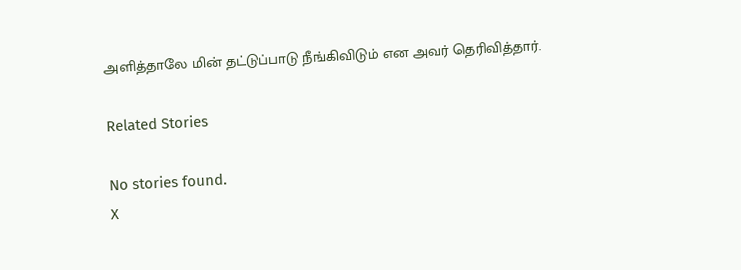அளித்தாலே மின் தட்டுப்பாடு நீங்கிவிடும் என அவர் தெரிவித்தார்.

Related Stories

No stories found.
X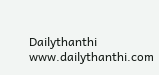Dailythanthi
www.dailythanthi.com